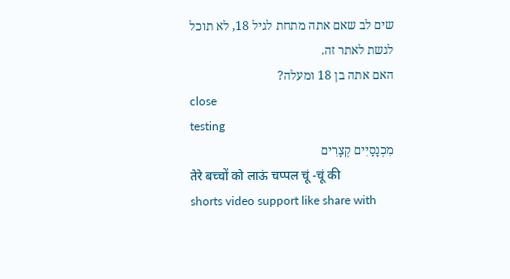שים לב שאם אתה מתחת לגיל 18, לא תוכל לגשת לאתר זה.
האם אתה בן 18 ומעלה?
close
testing
מִכְנָסַיִים קְצָרִים
तेरे बच्चों को लाऊं चप्पल चूं -चूं की
shorts video support like share with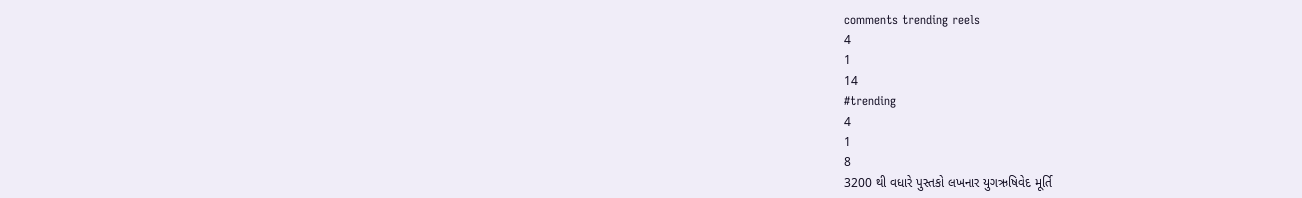comments trending reels
4
1
14
#trending
4
1
8
3200 થી વધારે પુસ્તકો લખનાર યુગઋષિવેદ મૂર્તિ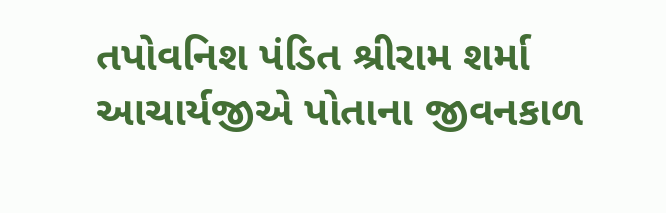તપોવનિશ પંડિત શ્રીરામ શર્મા આચાર્યજીએ પોતાના જીવનકાળ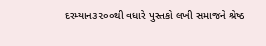દરમ્યાન૩૨૦૦થી વધારે પુસ્તકો લખી સમાજને શ્રેષ્ઠ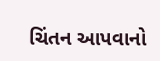ચિંતન આપવાનો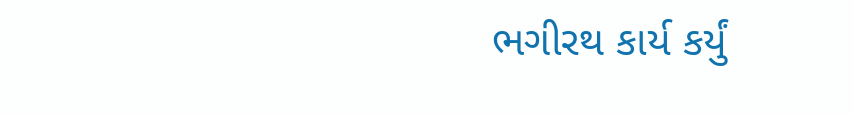ભગીરથ કાર્ય કર્યું